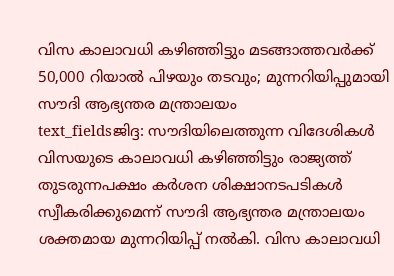വിസ കാലാവധി കഴിഞ്ഞിട്ടും മടങ്ങാത്തവർക്ക് 50,000 റിയാൽ പിഴയും തടവും; മുന്നറിയിപ്പുമായി സൗദി ആഭ്യന്തര മന്ത്രാലയം
text_fieldsജിദ്ദ: സൗദിയിലെത്തുന്ന വിദേശികൾ വിസയുടെ കാലാവധി കഴിഞ്ഞിട്ടും രാജ്യത്ത് തുടരുന്നപക്ഷം കർശന ശിക്ഷാനടപടികൾ സ്വീകരിക്കുമെന്ന് സൗദി ആഭ്യന്തര മന്ത്രാലയം ശക്തമായ മുന്നറിയിപ്പ് നൽകി. വിസ കാലാവധി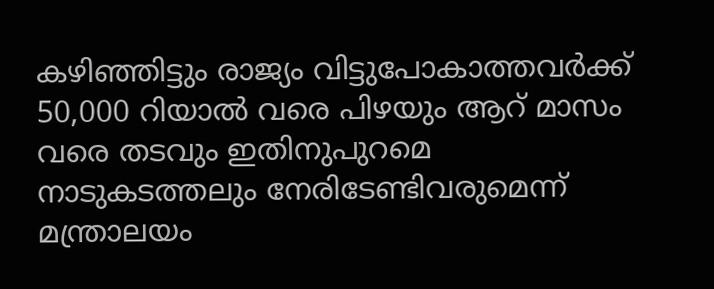കഴിഞ്ഞിട്ടും രാജ്യം വിട്ടുപോകാത്തവർക്ക് 50,000 റിയാൽ വരെ പിഴയും ആറ് മാസം വരെ തടവും ഇതിനുപുറമെ നാടുകടത്തലും നേരിടേണ്ടിവരുമെന്ന് മന്ത്രാലയം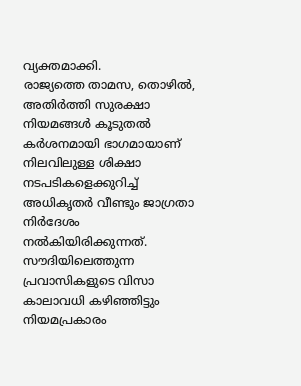വ്യക്തമാക്കി.
രാജ്യത്തെ താമസ, തൊഴിൽ, അതിർത്തി സുരക്ഷാ നിയമങ്ങൾ കൂടുതൽ കർശനമായി ഭാഗമായാണ് നിലവിലുള്ള ശിക്ഷാ നടപടികളെക്കുറിച്ച് അധികൃതർ വീണ്ടും ജാഗ്രതാ നിർദേശം നൽകിയിരിക്കുന്നത്.
സൗദിയിലെത്തുന്ന പ്രവാസികളുടെ വിസാ കാലാവധി കഴിഞ്ഞിട്ടും നിയമപ്രകാരം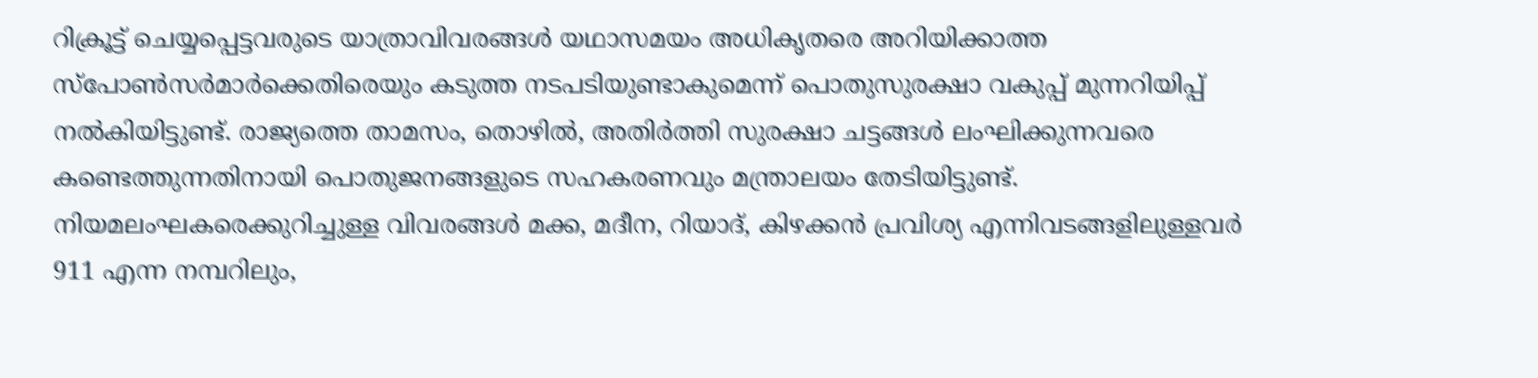റിക്രൂട്ട് ചെയ്യപ്പെട്ടവരുടെ യാത്രാവിവരങ്ങൾ യഥാസമയം അധികൃതരെ അറിയിക്കാത്ത സ്പോൺസർമാർക്കെതിരെയും കടുത്ത നടപടിയുണ്ടാകുമെന്ന് പൊതുസുരക്ഷാ വകുപ്പ് മുന്നറിയിപ്പ് നൽകിയിട്ടുണ്ട്. രാജ്യത്തെ താമസം, തൊഴിൽ, അതിർത്തി സുരക്ഷാ ചട്ടങ്ങൾ ലംഘിക്കുന്നവരെ കണ്ടെത്തുന്നതിനായി പൊതുജനങ്ങളുടെ സഹകരണവും മന്ത്രാലയം തേടിയിട്ടുണ്ട്.
നിയമലംഘകരെക്കുറിച്ചുള്ള വിവരങ്ങൾ മക്ക, മദീന, റിയാദ്, കിഴക്കൻ പ്രവിശ്യ എന്നിവടങ്ങളിലുള്ളവർ 911 എന്ന നമ്പറിലും,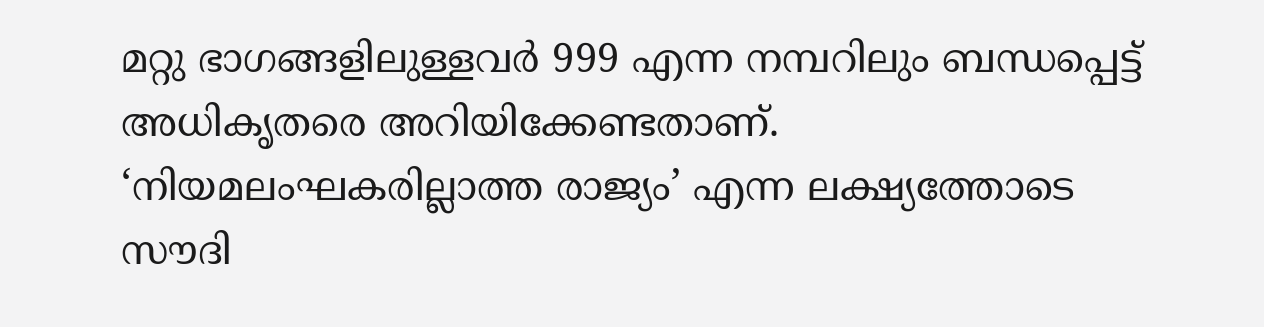മറ്റു ഭാഗങ്ങളിലുള്ളവർ 999 എന്ന നമ്പറിലും ബന്ധപ്പെട്ട് അധികൃതരെ അറിയിക്കേണ്ടതാണ്. ‘നിയമലംഘകരില്ലാത്ത രാജ്യം’ എന്ന ലക്ഷ്യത്തോടെ സൗദി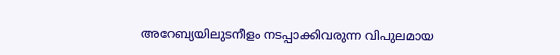അറേബ്യയിലുടനീളം നടപ്പാക്കിവരുന്ന വിപുലമായ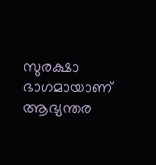സുരക്ഷാ ഭാഗമായാണ് ആഭ്യന്തര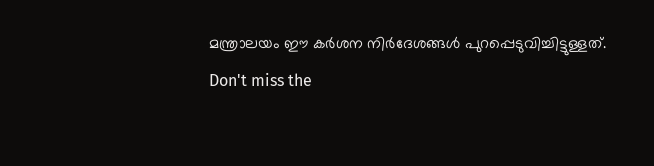മന്ത്രാലയം ഈ കർശന നിർദേശങ്ങൾ പുറപ്പെടുവിച്ചിട്ടുള്ളത്.
Don't miss the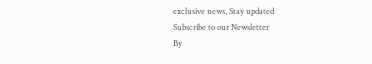exclusive news, Stay updated
Subscribe to our Newsletter
By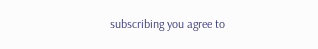subscribing you agree to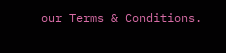our Terms & Conditions.